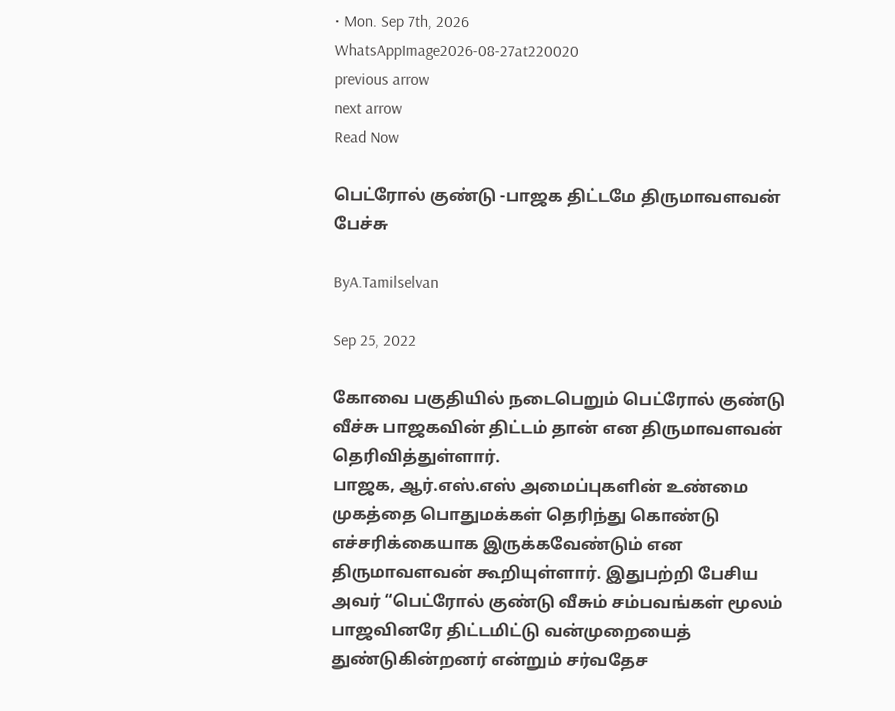• Mon. Sep 7th, 2026
WhatsAppImage2026-08-27at220020
previous arrow
next arrow
Read Now

பெட்ரோல் குண்டு -பாஜக திட்டமே திருமாவளவன் பேச்சு

ByA.Tamilselvan

Sep 25, 2022

கோவை பகுதியில் நடைபெறும் பெட்ரோல் குண்டு வீச்சு பாஜகவின் திட்டம் தான் என திருமாவளவன் தெரிவித்துள்ளார்.
பாஜக, ஆர்.எஸ்.எஸ் அமைப்புகளின் உண்மை முகத்தை பொதுமக்கள் தெரிந்து கொண்டு எச்சரிக்கையாக இருக்கவேண்டும் என திருமாவளவன் கூறியுள்ளார். இதுபற்றி பேசிய அவர் “பெட்ரோல் குண்டு வீசும் சம்பவங்கள் மூலம் பாஜவினரே திட்டமிட்டு வன்முறையைத் துண்டுகின்றனர் என்றும் சர்வதேச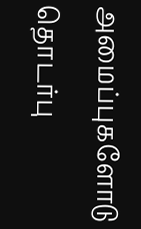அமைப்புகளோடு தொடர்பு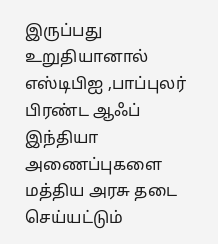இருப்பது உறுதியானால் எஸ்டிபிஐ ,பாப்புலர் பிரண்ட ஆஃப் இந்தியா அணைப்புகளை மத்திய அரசு தடை செய்யட்டும்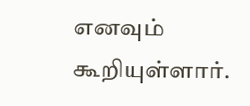எனவும் கூறியுள்ளார்.